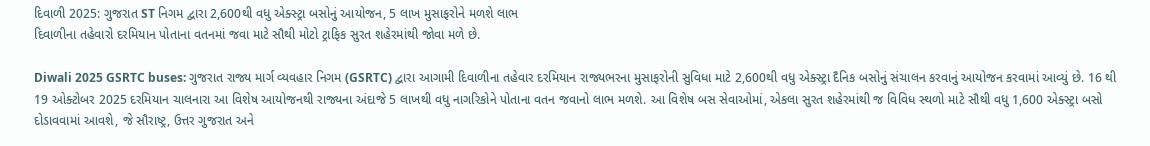દિવાળી 2025: ગુજરાત ST નિગમ દ્વારા 2,600થી વધુ એક્સ્ટ્રા બસોનું આયોજન, 5 લાખ મુસાફરોને મળશે લાભ
દિવાળીના તહેવારો દરમિયાન પોતાના વતનમાં જવા માટે સૌથી મોટો ટ્રાફિક સુરત શહેરમાંથી જોવા મળે છે.

Diwali 2025 GSRTC buses: ગુજરાત રાજ્ય માર્ગ વ્યવહાર નિગમ (GSRTC) દ્વારા આગામી દિવાળીના તહેવાર દરમિયાન રાજ્યભરના મુસાફરોની સુવિધા માટે 2,600થી વધુ એક્સ્ટ્રા દૈનિક બસોનું સંચાલન કરવાનું આયોજન કરવામાં આવ્યું છે. 16 થી 19 ઓક્ટોબર 2025 દરમિયાન ચાલનારા આ વિશેષ આયોજનથી રાજ્યના અંદાજે 5 લાખથી વધુ નાગરિકોને પોતાના વતન જવાનો લાભ મળશે. આ વિશેષ બસ સેવાઓમાં, એકલા સુરત શહેરમાંથી જ વિવિધ સ્થળો માટે સૌથી વધુ 1,600 એક્સ્ટ્રા બસો દોડાવવામાં આવશે, જે સૌરાષ્ટ્ર, ઉત્તર ગુજરાત અને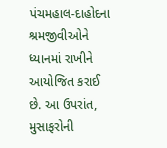પંચમહાલ-દાહોદના શ્રમજીવીઓને ધ્યાનમાં રાખીને આયોજિત કરાઈ છે. આ ઉપરાંત, મુસાફરોની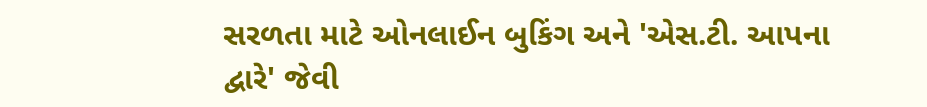સરળતા માટે ઓનલાઈન બુકિંગ અને 'એસ.ટી. આપના દ્વારે' જેવી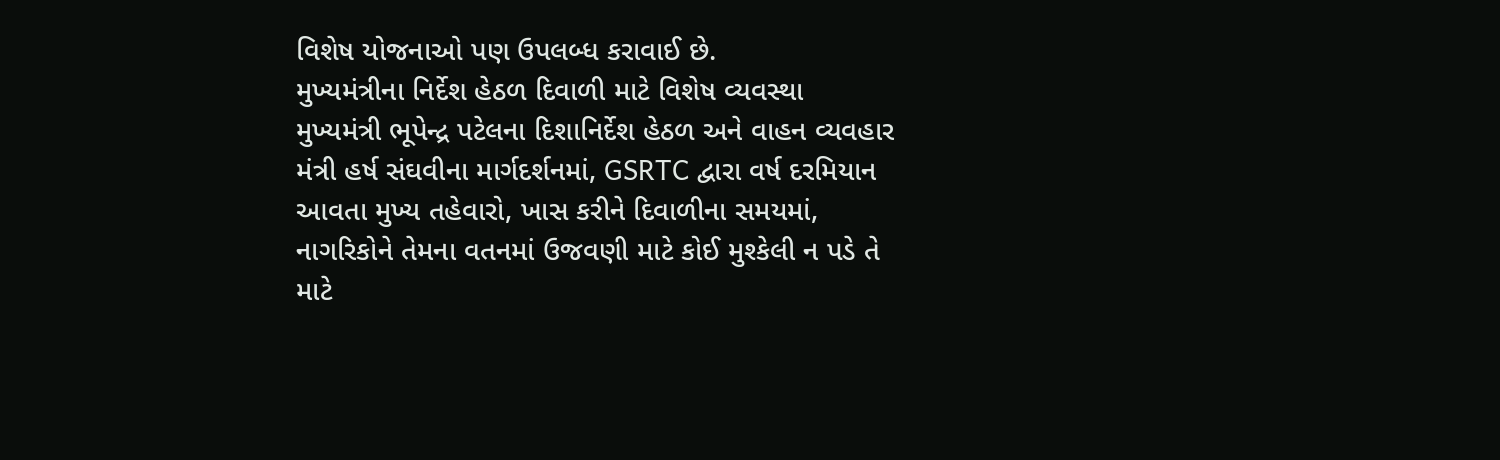વિશેષ યોજનાઓ પણ ઉપલબ્ધ કરાવાઈ છે.
મુખ્યમંત્રીના નિર્દેશ હેઠળ દિવાળી માટે વિશેષ વ્યવસ્થા
મુખ્યમંત્રી ભૂપેન્દ્ર પટેલના દિશાનિર્દેશ હેઠળ અને વાહન વ્યવહાર મંત્રી હર્ષ સંઘવીના માર્ગદર્શનમાં, GSRTC દ્વારા વર્ષ દરમિયાન આવતા મુખ્ય તહેવારો, ખાસ કરીને દિવાળીના સમયમાં, નાગરિકોને તેમના વતનમાં ઉજવણી માટે કોઈ મુશ્કેલી ન પડે તે માટે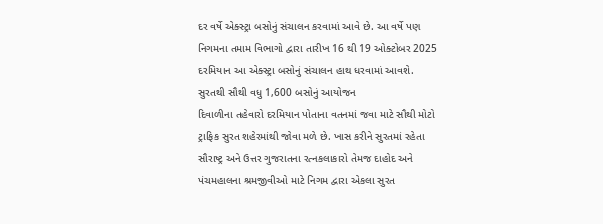દર વર્ષે એક્સ્ટ્રા બસોનું સંચાલન કરવામાં આવે છે. આ વર્ષે પણ નિગમના તમામ વિભાગો દ્વારા તારીખ 16 થી 19 ઓક્ટોબર 2025 દરમિયાન આ એક્સ્ટ્રા બસોનું સંચાલન હાથ ધરવામાં આવશે.
સુરતથી સૌથી વધુ 1,600 બસોનું આયોજન
દિવાળીના તહેવારો દરમિયાન પોતાના વતનમાં જવા માટે સૌથી મોટો ટ્રાફિક સુરત શહેરમાંથી જોવા મળે છે. ખાસ કરીને સુરતમાં રહેતા સૌરાષ્ટ્ર અને ઉત્તર ગુજરાતના રત્નકલાકારો તેમજ દાહોદ અને પંચમહાલના શ્રમજીવીઓ માટે નિગમ દ્વારા એકલા સુરત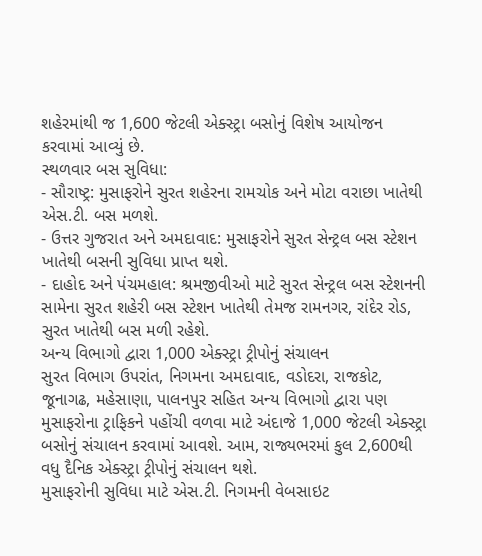શહેરમાંથી જ 1,600 જેટલી એક્સ્ટ્રા બસોનું વિશેષ આયોજન કરવામાં આવ્યું છે.
સ્થળવાર બસ સુવિધા:
- સૌરાષ્ટ્ર: મુસાફરોને સુરત શહેરના રામચોક અને મોટા વરાછા ખાતેથી એસ.ટી. બસ મળશે.
- ઉત્તર ગુજરાત અને અમદાવાદ: મુસાફરોને સુરત સેન્ટ્રલ બસ સ્ટેશન ખાતેથી બસની સુવિધા પ્રાપ્ત થશે.
- દાહોદ અને પંચમહાલ: શ્રમજીવીઓ માટે સુરત સેન્ટ્રલ બસ સ્ટેશનની સામેના સુરત શહેરી બસ સ્ટેશન ખાતેથી તેમજ રામનગર, રાંદેર રોડ, સુરત ખાતેથી બસ મળી રહેશે.
અન્ય વિભાગો દ્વારા 1,000 એક્સ્ટ્રા ટ્રીપોનું સંચાલન
સુરત વિભાગ ઉપરાંત, નિગમના અમદાવાદ, વડોદરા, રાજકોટ, જૂનાગઢ, મહેસાણા, પાલનપુર સહિત અન્ય વિભાગો દ્વારા પણ મુસાફરોના ટ્રાફિકને પહોંચી વળવા માટે અંદાજે 1,000 જેટલી એક્સ્ટ્રા બસોનું સંચાલન કરવામાં આવશે. આમ, રાજ્યભરમાં કુલ 2,600થી વધુ દૈનિક એક્સ્ટ્રા ટ્રીપોનું સંચાલન થશે.
મુસાફરોની સુવિધા માટે એસ.ટી. નિગમની વેબસાઇટ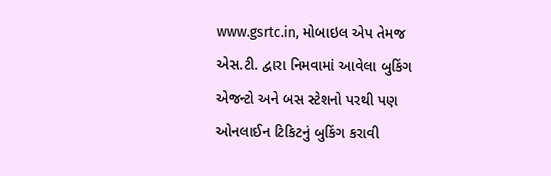www.gsrtc.in, મોબાઇલ એપ તેમજ એસ.ટી. દ્વારા નિમવામાં આવેલા બુકિંગ એજન્ટો અને બસ સ્ટેશનો પરથી પણ ઓનલાઈન ટિકિટનું બુકિંગ કરાવી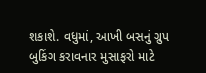શકાશે. વધુમાં, આખી બસનું ગ્રુપ બુકિંગ કરાવનાર મુસાફરો માટે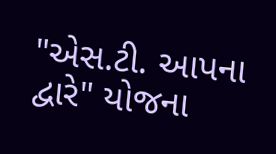"એસ.ટી. આપના દ્વારે" યોજના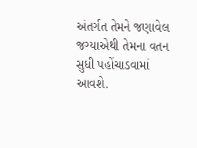અંતર્ગત તેમને જણાવેલ જગ્યાએથી તેમના વતન સુધી પહોંચાડવામાં આવશે.